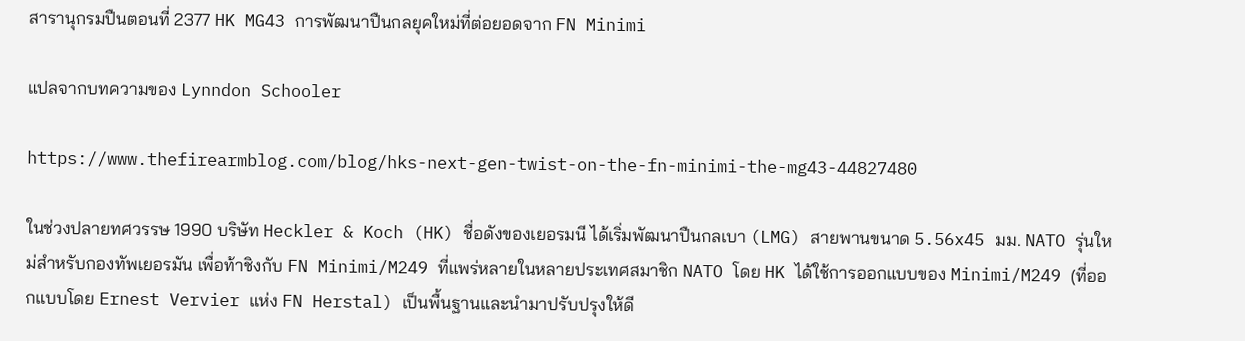สารานุกรมปืนตอนที่ 2377 HK MG43 การพัฒนาปืนกลยุคใหม่ที่ต่อยอดจาก FN Minimi

แปลจากบทความของ Lynndon Schooler

https://www.thefirearmblog.com/blog/hks-next-gen-twist-on-the-fn-minimi-the-mg43-44827480

ในช่วงปลายทศวรรษ 1990 บริษัท Heckler & Koch (HK) ชื่อดังของเยอรมนี ได้เริ่มพัฒนาปืนกลเบา (LMG) สายพานขนาด 5.56x45 มม. NATO รุ่นใหม่สำหรับกองทัพเยอรมัน เพื่อท้าชิงกับ FN Minimi/M249 ที่แพร่หลายในหลายประเทศสมาชิก NATO โดย HK ได้ใช้การออกแบบของ Minimi/M249 (ที่ออกแบบโดย Ernest Vervier แห่ง FN Herstal) เป็นพื้นฐานและนำมาปรับปรุงให้ดี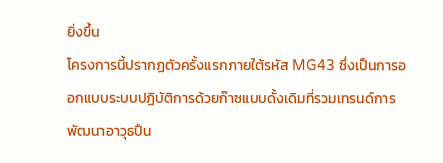ยิ่งขึ้น
โครงการนี้ปรากฏตัวครั้งแรกภายใต้รหัส MG43 ซึ่งเป็นการออกแบบระบบปฏิบัติการด้วยก๊าซแบบดั้งเดิมที่รวมเทรนด์การพัฒนาอาวุธปืน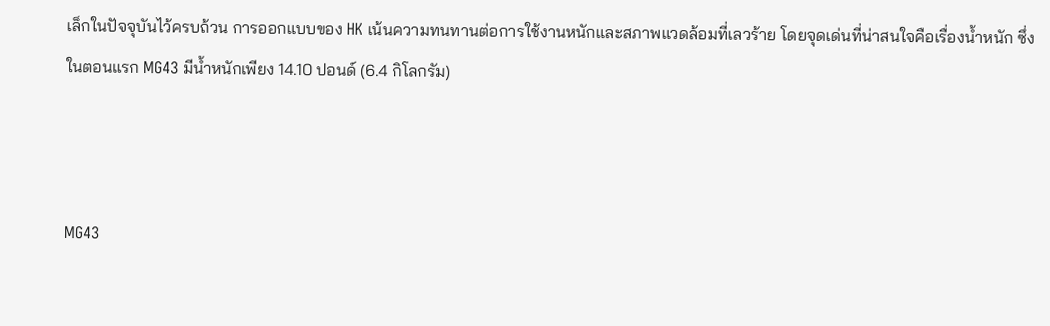เล็กในปัจจุบันไว้ครบถ้วน การออกแบบของ HK เน้นความทนทานต่อการใช้งานหนักและสภาพแวดล้อมที่เลวร้าย โดยจุดเด่นที่น่าสนใจคือเรื่องน้ำหนัก ซึ่งในตอนแรก MG43 มีน้ำหนักเพียง 14.10 ปอนด์ (6.4 กิโลกรัม)



MG43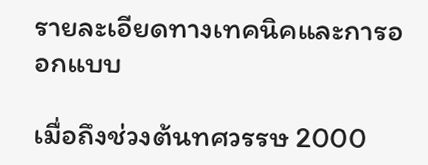รายละเอียดทางเทคนิคและการออกแบบ

เมื่อถึงช่วงต้นทศวรรษ 2000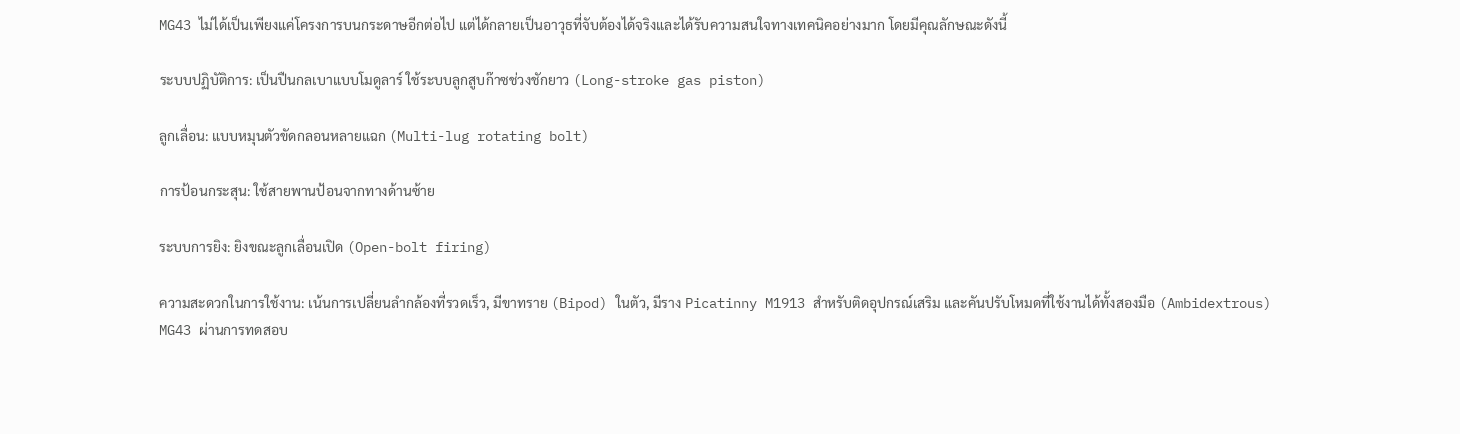MG43 ไม่ได้เป็นเพียงแค่โครงการบนกระดาษอีกต่อไป แต่ได้กลายเป็นอาวุธที่จับต้องได้จริงและได้รับความสนใจทางเทคนิคอย่างมาก โดยมีคุณลักษณะดังนี้

ระบบปฏิบัติการ: เป็นปืนกลเบาแบบโมดูลาร์ ใช้ระบบลูกสูบก๊าซช่วงชักยาว (Long-stroke gas piston)

ลูกเลื่อน: แบบหมุนตัวขัดกลอนหลายแฉก (Multi-lug rotating bolt)

การป้อนกระสุน: ใช้สายพานป้อนจากทางด้านซ้าย

ระบบการยิง: ยิงขณะลูกเลื่อนเปิด (Open-bolt firing)

ความสะดวกในการใช้งาน: เน้นการเปลี่ยนลำกล้องที่รวดเร็ว, มีขาทราย (Bipod) ในตัว, มีราง Picatinny M1913 สำหรับติดอุปกรณ์เสริม และคันปรับโหมดที่ใช้งานได้ทั้งสองมือ (Ambidextrous)
MG43 ผ่านการทดสอบ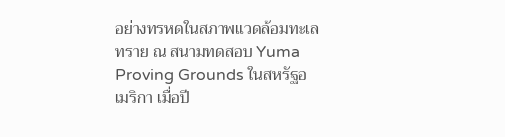อย่างทรหดในสภาพแวดล้อมทะเลทราย ณ สนามทดสอบ Yuma Proving Grounds ในสหรัฐอเมริกา เมื่อปี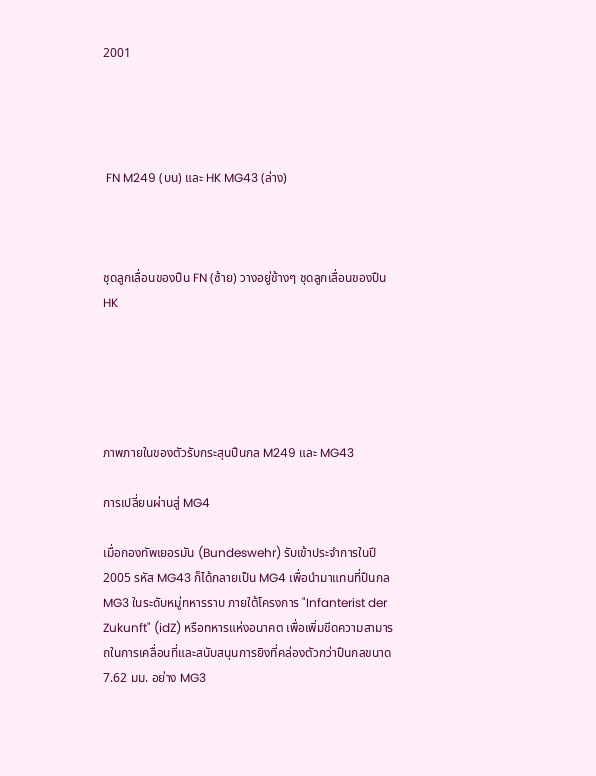2001




 FN M249 (บน) และ HK MG43 (ล่าง)



ชุดลูกเลื่อนของปืน FN (ซ้าย) วางอยู่ข้างๆ ชุดลูกเลื่อนของปืน HK





ภาพภายในของตัวรับกระสุนปืนกล M249 และ MG43

การเปลี่ยนผ่านสู่ MG4

เมื่อกองทัพเยอรมัน (Bundeswehr) รับเข้าประจำการในปี 2005 รหัส MG43 ก็ได้กลายเป็น MG4 เพื่อนำมาแทนที่ปืนกล MG3 ในระดับหมู่ทหารราบ ภายใต้โครงการ "Infanterist der Zukunft" (idZ) หรือทหารแห่งอนาคต เพื่อเพิ่มขีดความสามารถในการเคลื่อนที่และสนับสนุนการยิงที่คล่องตัวกว่าปืนกลขนาด 7.62 มม. อย่าง MG3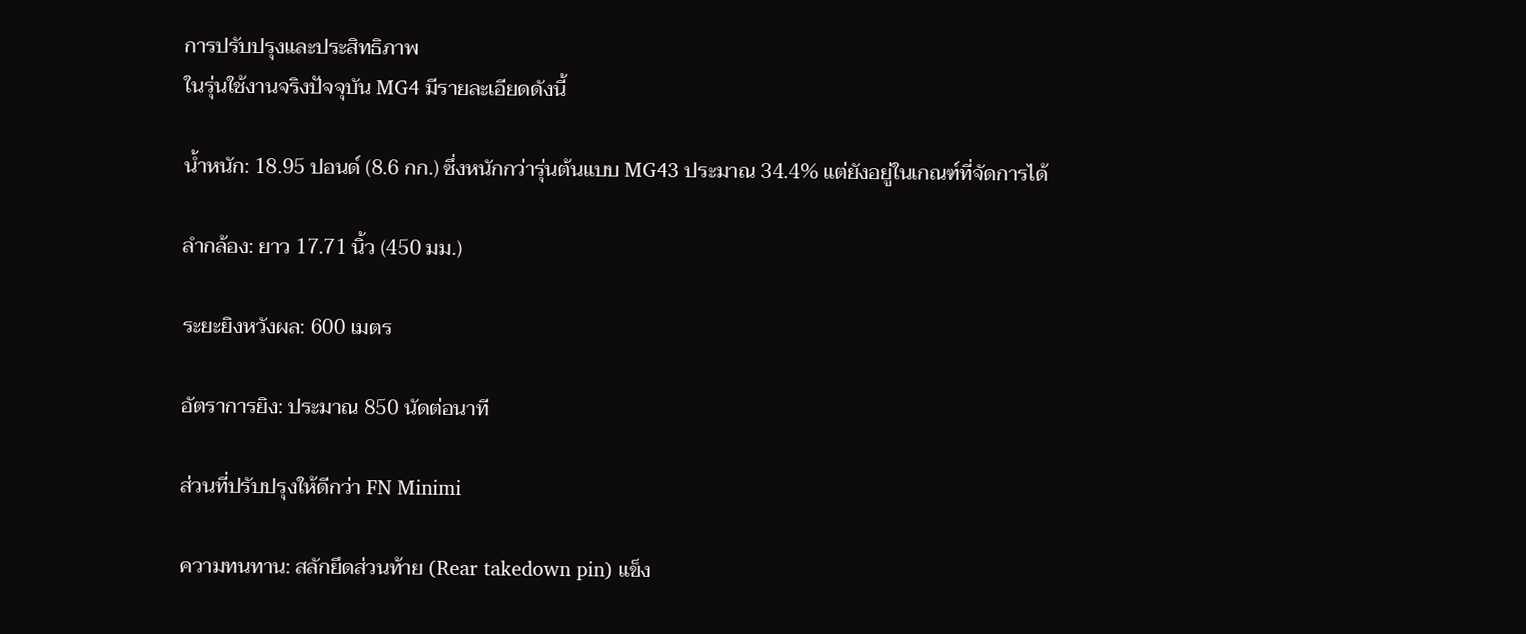การปรับปรุงและประสิทธิภาพ
ในรุ่นใช้งานจริงปัจจุบัน MG4 มีรายละเอียดดังนี้

น้ำหนัก: 18.95 ปอนด์ (8.6 กก.) ซึ่งหนักกว่ารุ่นต้นแบบ MG43 ประมาณ 34.4% แต่ยังอยู่ในเกณฑ์ที่จัดการได้

ลำกล้อง: ยาว 17.71 นิ้ว (450 มม.)

ระยะยิงหวังผล: 600 เมตร

อัตราการยิง: ประมาณ 850 นัดต่อนาที

ส่วนที่ปรับปรุงให้ดีกว่า FN Minimi

ความทนทาน: สลักยึดส่วนท้าย (Rear takedown pin) แข็ง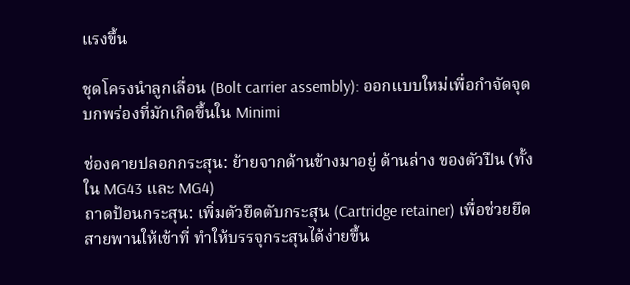แรงขึ้น

ชุดโครงนำลูกเลื่อน (Bolt carrier assembly): ออกแบบใหม่เพื่อกำจัดจุดบกพร่องที่มักเกิดขึ้นใน Minimi

ช่องคายปลอกกระสุน: ย้ายจากด้านข้างมาอยู่ ด้านล่าง ของตัวปืน (ทั้งใน MG43 และ MG4)
ถาดป้อนกระสุน: เพิ่มตัวยึดตับกระสุน (Cartridge retainer) เพื่อช่วยยึดสายพานให้เข้าที่ ทำให้บรรจุกระสุนได้ง่ายขึ้น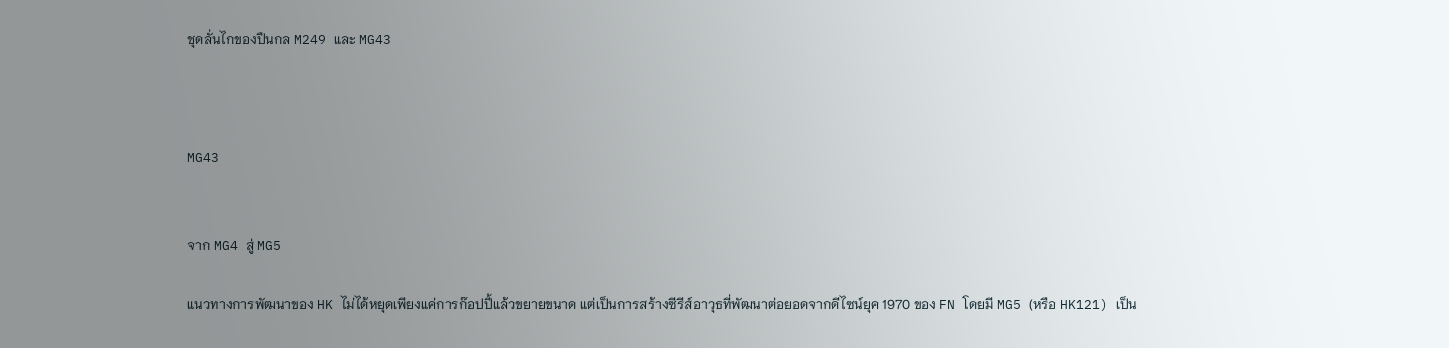ชุดลั่นไกของปืนกล M249 และ MG43



MG43


จาก MG4 สู่ MG5

แนวทางการพัฒนาของ HK ไม่ได้หยุดเพียงแค่การก๊อปปี้แล้วขยายขนาด แต่เป็นการสร้างซีรีส์อาวุธที่พัฒนาต่อยอดจากดีไซน์ยุค 1970 ของ FN โดยมี MG5 (หรือ HK121) เป็น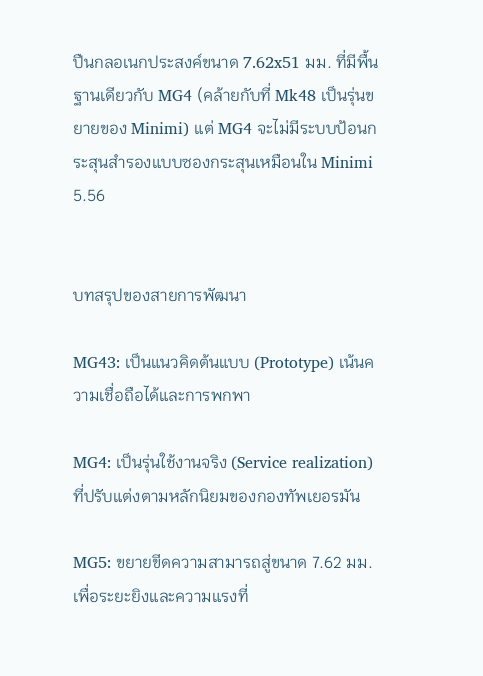ปืนกลอเนกประสงค์ขนาด 7.62x51 มม. ที่มีพื้นฐานเดียวกับ MG4 (คล้ายกับที่ Mk48 เป็นรุ่นขยายของ Minimi) แต่ MG4 จะไม่มีระบบป้อนกระสุนสำรองแบบซองกระสุนเหมือนใน Minimi 5.56


บทสรุปของสายการพัฒนา

MG43: เป็นแนวคิดต้นแบบ (Prototype) เน้นความเชื่อถือได้และการพกพา

MG4: เป็นรุ่นใช้งานจริง (Service realization) ที่ปรับแต่งตามหลักนิยมของกองทัพเยอรมัน

MG5: ขยายขีดความสามารถสู่ขนาด 7.62 มม. เพื่อระยะยิงและความแรงที่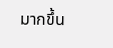มากขึ้น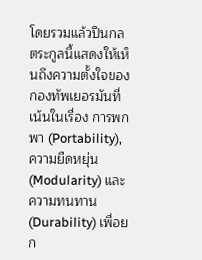โดยรวมแล้วปืนกลตระกูลนี้แสดงให้เห็นถึงความตั้งใจของกองทัพเยอรมันที่เน้นในเรื่อง การพกพา (Portability), ความยืดหยุ่น (Modularity) และความทนทาน (Durability) เพื่อยก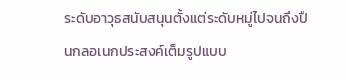ระดับอาวุธสนับสนุนตั้งแต่ระดับหมู่ไปจนถึงปืนกลอเนกประสงค์เต็มรูปแบบ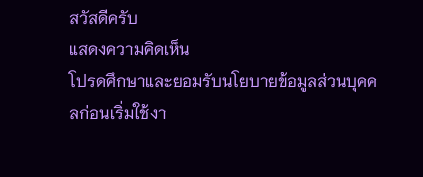สวัสดีครับ
แสดงความคิดเห็น
โปรดศึกษาและยอมรับนโยบายข้อมูลส่วนบุคคลก่อนเริ่มใช้งา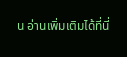น อ่านเพิ่มเติมได้ที่นี่